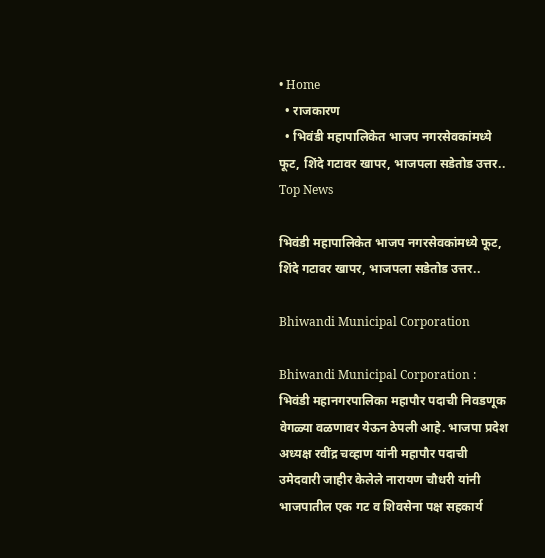• Home
  • राजकारण
  • भिवंडी महापालिकेत भाजप नगरसेवकांमध्ये फूट, शिंदे गटावर खापर, भाजपला सडेतोड उत्तर..
Top News

भिवंडी महापालिकेत भाजप नगरसेवकांमध्ये फूट, शिंदे गटावर खापर, भाजपला सडेतोड उत्तर..

Bhiwandi Municipal Corporation

Bhiwandi Municipal Corporation : भिवंडी महानगरपालिका महापौर पदाची निवडणूक वेगळ्या वळणावर येऊन ठेपली आहे. भाजपा प्रदेश अध्यक्ष रवींद्र चव्हाण यांनी महापौर पदाची उमेदवारी जाहीर केलेले नारायण चौधरी यांनी भाजपातील एक गट व शिवसेना पक्ष सहकार्य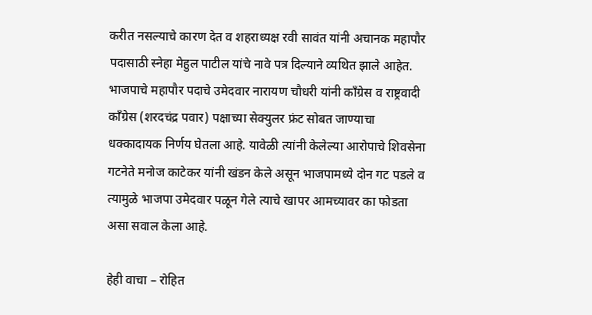करीत नसल्याचे कारण देत व शहराध्यक्ष रवी सावंत यांनी अचानक महापौर पदासाठी स्नेहा मेहुल पाटील यांचे नावे पत्र दिल्याने व्यथित झाले आहेत. भाजपाचे महापौर पदाचे उमेदवार नारायण चौधरी यांनी काँग्रेस व राष्ट्रवादी काँग्रेस (शरदचंद्र पवार) पक्षाच्या सेक्युलर फ्रंट सोबत जाण्याचा धक्कादायक निर्णय घेतला आहे. यावेळी त्यांनी केलेल्या आरोपाचे शिवसेना गटनेते मनोज काटेकर यांनी खंडन केले असून भाजपामध्ये दोन गट पडले व त्यामुळे भाजपा उमेदवार पळून गेले त्याचे खापर आमच्यावर का फोडता असा सवाल केला आहे.

हेही वाचा – रोहित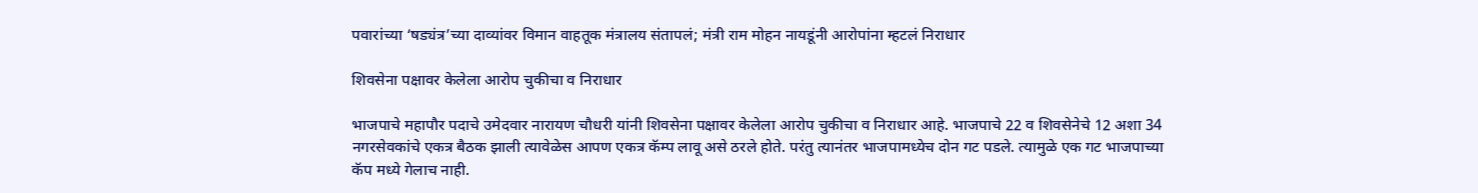पवारांच्या ‘षड्यंत्र’च्या दाव्यांवर विमान वाहतूक मंत्रालय संतापलं; मंत्री राम मोहन नायडूंनी आरोपांना म्हटलं निराधार

शिवसेना पक्षावर केलेला आरोप चुकीचा व निराधार

भाजपाचे महापौर पदाचे उमेदवार नारायण चौधरी यांनी शिवसेना पक्षावर केलेला आरोप चुकीचा व निराधार आहे. भाजपाचे 22 व शिवसेनेचे 12 अशा 34 नगरसेवकांचे एकत्र बैठक झाली त्यावेळेस आपण एकत्र कॅम्प लावू असे ठरले होते. परंतु त्यानंतर भाजपामध्येच दोन गट पडले. त्यामुळे एक गट भाजपाच्या कॅप मध्ये गेलाच नाही.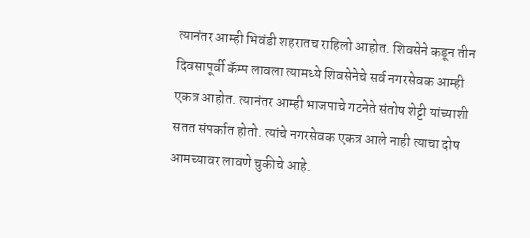त्यानंतर आम्ही भिवंडी शहरातच राहिलो आहोत. शिवसेने कडून तीन दिवसापूर्वी कॅम्प लावला त्यामध्ये शिवसेनेचे सर्व नगरसेवक आम्ही एकत्र आहोत. त्यानंतर आम्ही भाजपाचे गटनेते संतोष शेट्टी यांच्याशी सतत संपर्कात होतो. त्यांचे नगरसेवक एकत्र आले नाही त्याचा दोष आमच्यावर लावणे चुकीचे आहे.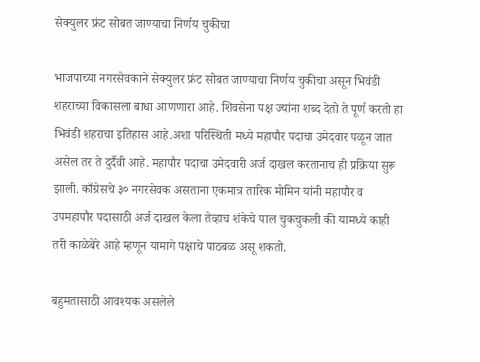सेक्युलर फ्रंट सोबत जाण्याचा निर्णय चुकीचा

भाजपाच्या नगरसेवकाने सेक्युलर फ्रंट सोबत जाण्याचा निर्णय चुकीचा असून भिवंडी शहराच्या विकासला बाधा आणणारा आहे. शिवसेना पक्ष ज्यांना शब्द देतो ते पूर्ण करतो हा भिवंडी शहराचा इतिहास आहे.अशा परिस्थिती मध्ये महापौर पदाचा उमेदवार पळून जात असेल तर ते दुर्दैवी आहे. महापौर पदाचा उमेदवारी अर्ज दाखल करतानाच ही प्रक्रिया सुरू झाली. काँग्रेसचे ३० नगरसेवक असताना एकमात्र तारिक मोमिन यांनी महापौर व उपमहापौर पदासाठी अर्ज दाखल केला तेव्हाच शंकेचे पाल चुकचुकली की यामध्ये काही तरी काळेबेरे आहे म्हणून यामागे पक्षाचे पाठबळ असू शकतो.

बहुमतासाठी आवश्यक असलेले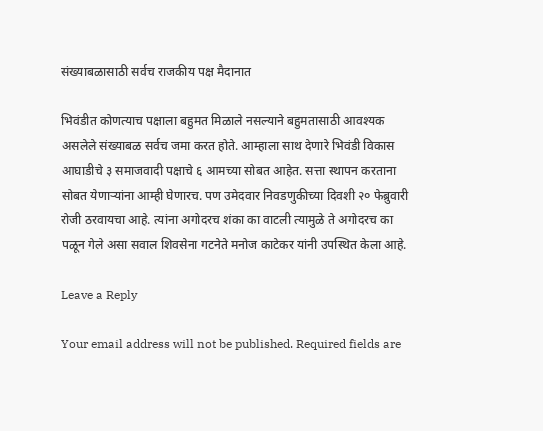संख्याबळासाठी सर्वच राजकीय पक्ष मैदानात

भिवंडीत कोणत्याच पक्षाला बहुमत मिळाले नसल्याने बहुमतासाठी आवश्यक असलेले संख्याबळ सर्वच जमा करत होते. आम्हाला साथ देणारे भिवंडी विकास आघाडीचे ३ समाजवादी पक्षाचे ६ आमच्या सोबत आहेत. सत्ता स्थापन करताना सोबत येणाऱ्यांना आम्ही घेणारच. पण उमेदवार निवडणुकीच्या दिवशी २० फेब्रुवारी रोजी ठरवायचा आहे. त्यांना अगोदरच शंका का वाटली त्यामुळे ते अगोदरच का पळून गेले असा सवाल शिवसेना गटनेते मनोज काटेकर यांनी उपस्थित केला आहे.

Leave a Reply

Your email address will not be published. Required fields are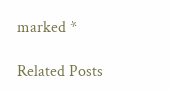marked *

Related Posts